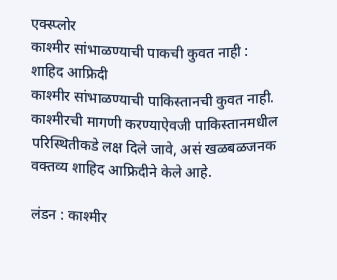एक्स्प्लोर
काश्मीर सांभाळण्याची पाकची कुवत नाही : शाहिद आफ्रिदी
काश्मीर सांभाळण्याची पाकिस्तानची कुवत नाही. काश्मीरची मागणी करण्याऐवजी पाकिस्तानमधील परिस्थितीकडे लक्ष दिले जावे, असं खळबळजनक वक्तव्य शाहिद आफ्रिदीने केले आहे.

लंडन : काश्मीर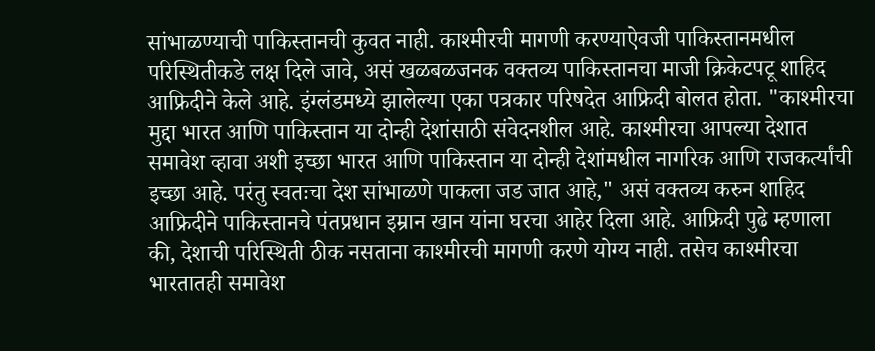सांभाळण्याची पाकिस्तानची कुवत नाही. काश्मीरची मागणी करण्याऐवजी पाकिस्तानमधील परिस्थितीकडे लक्ष दिले जावे, असं खळबळजनक वक्तव्य पाकिस्तानचा माजी क्रिकेटपटू शाहिद आफ्रिदीने केले आहे. इंग्लंडमध्ये झालेल्या एका पत्रकार परिषदेत आफ्रिदी बोलत होता. "काश्मीरचा मुद्दा भारत आणि पाकिस्तान या दोन्ही देशांसाठी संवेदनशील आहे. काश्मीरचा आपल्या देशात समावेश व्हावा अशी इच्छा भारत आणि पाकिस्तान या दोन्ही देशांमधील नागरिक आणि राजकर्त्यांची इच्छा आहे. परंतु स्वतःचा देश सांभाळणे पाकला जड जात आहे," असं वक्तव्य करुन शाहिद आफ्रिदीने पाकिस्तानचे पंतप्रधान इम्रान खान यांना घरचा आहेर दिला आहे. आफ्रिदी पुढे म्हणाला की, देशाची परिस्थिती ठीक नसताना काश्मीरची मागणी करणे योग्य नाही. तसेच काश्मीरचा भारतातही समावेश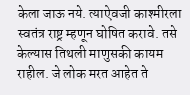केला जाऊ नये. त्याऐवजी काश्मीरला स्वतंत्र राष्ट्र म्हणून घोषित करावे. तसे केल्यास तिथली माणुसकी कायम राहील. जे लोक मरत आहेत ते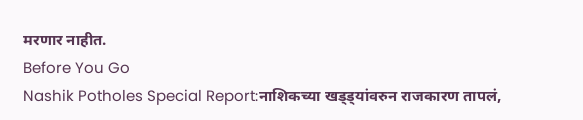मरणार नाहीत.
Before You Go
Nashik Potholes Special Report:नाशिकच्या खड्ड्यांवरुन राजकारण तापलं,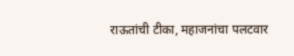राऊतांची टीका, महाजनांचा पलटवार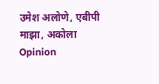उमेश अलोणे, एबीपी माझा, अकोला
Opinion